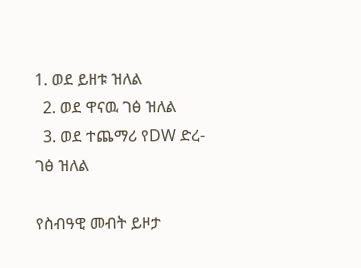1. ወደ ይዘቱ ዝለል
  2. ወደ ዋናዉ ገፅ ዝለል
  3. ወደ ተጨማሪ የDW ድረ-ገፅ ዝለል

የስብዓዊ መብት ይዞታ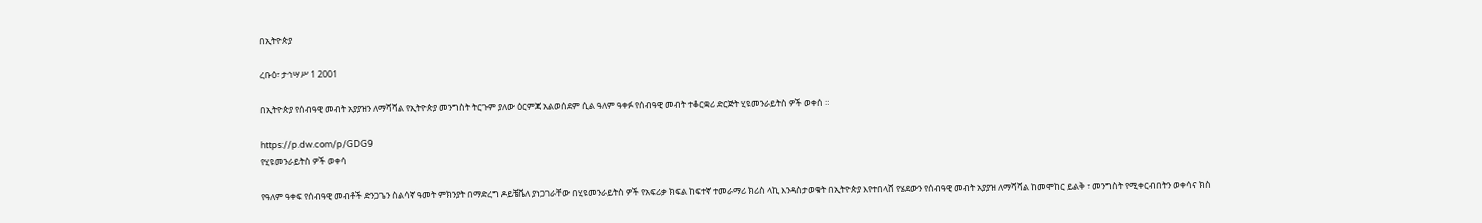በኢትዮጵያ

ረቡዕ፣ ታኅሣሥ 1 2001

በኢትዮጵያ የሰብዓዊ መብት አያያዝን ለማሻሻል የኢትዮጵያ መንግስት ትርጉም ያለው ዕርምጃ አልወሰደም ሲል ዓለም ዓቀፉ የሰብዓዊ መብት ተቆርቋሪ ድርጅት ሂዩመንራይትስ ዎች ወቀሰ ።

https://p.dw.com/p/GDG9
የሂዩመንራይትስ ዎች ወቀሳ

የዓለም ዓቀፍ የሰብዓዊ መብቶች ድንጋጌን ስልሳኛ ዓመት ምክንያት በማድረግ ዶይቼቬለ ያነጋገራቸው በሂዩመንራይትስ ዎች የአፍሪቃ ክፍል ከፍተኛ ተመራማሪ ክሪስ ላኪ እንዳስታወቁት በኢትዮጵያ እየተበላሸ የሄደውን የሰብዓዊ መብት አያያዝ ለማሻሻል ከመሞከር ይልቅ ፣ መንግስት የሚቀርብበትን ወቀሳና ክስ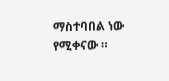ማስተባበል ነው የሚቀናው ።